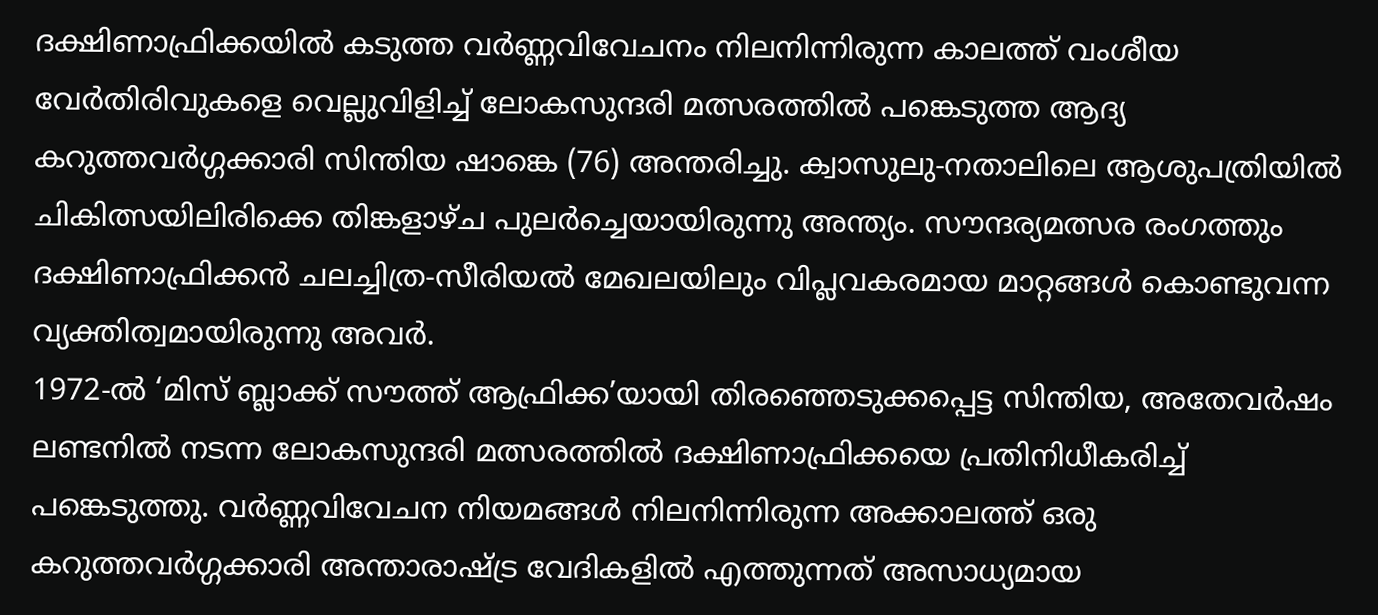ദക്ഷിണാഫ്രിക്കയിൽ കടുത്ത വർണ്ണവിവേചനം നിലനിന്നിരുന്ന കാലത്ത് വംശീയ വേർതിരിവുകളെ വെല്ലുവിളിച്ച് ലോകസുന്ദരി മത്സരത്തിൽ പങ്കെടുത്ത ആദ്യ കറുത്തവർഗ്ഗക്കാരി സിന്തിയ ഷാങ്കെ (76) അന്തരിച്ചു. ക്വാസുലു-നതാലിലെ ആശുപത്രിയിൽ ചികിത്സയിലിരിക്കെ തിങ്കളാഴ്ച പുലർച്ചെയായിരുന്നു അന്ത്യം. സൗന്ദര്യമത്സര രംഗത്തും ദക്ഷിണാഫ്രിക്കൻ ചലച്ചിത്ര-സീരിയൽ മേഖലയിലും വിപ്ലവകരമായ മാറ്റങ്ങൾ കൊണ്ടുവന്ന വ്യക്തിത്വമായിരുന്നു അവർ.
1972-ൽ ‘മിസ് ബ്ലാക്ക് സൗത്ത് ആഫ്രിക്ക’യായി തിരഞ്ഞെടുക്കപ്പെട്ട സിന്തിയ, അതേവർഷം ലണ്ടനിൽ നടന്ന ലോകസുന്ദരി മത്സരത്തിൽ ദക്ഷിണാഫ്രിക്കയെ പ്രതിനിധീകരിച്ച് പങ്കെടുത്തു. വർണ്ണവിവേചന നിയമങ്ങൾ നിലനിന്നിരുന്ന അക്കാലത്ത് ഒരു കറുത്തവർഗ്ഗക്കാരി അന്താരാഷ്ട്ര വേദികളിൽ എത്തുന്നത് അസാധ്യമായ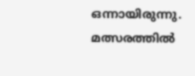ഒന്നായിരുന്നു. മത്സരത്തിൽ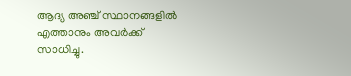ആദ്യ അഞ്ച് സ്ഥാനങ്ങളിൽ എത്താനും അവർക്ക് സാധിച്ചു.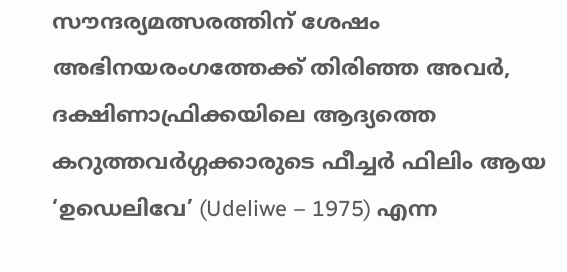സൗന്ദര്യമത്സരത്തിന് ശേഷം അഭിനയരംഗത്തേക്ക് തിരിഞ്ഞ അവർ, ദക്ഷിണാഫ്രിക്കയിലെ ആദ്യത്തെ കറുത്തവർഗ്ഗക്കാരുടെ ഫീച്ചർ ഫിലിം ആയ ‘ഉഡെലിവേ’ (Udeliwe – 1975) എന്ന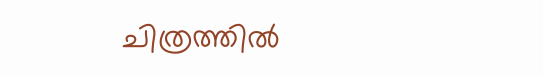ചിത്രത്തിൽ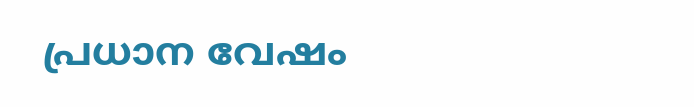പ്രധാന വേഷം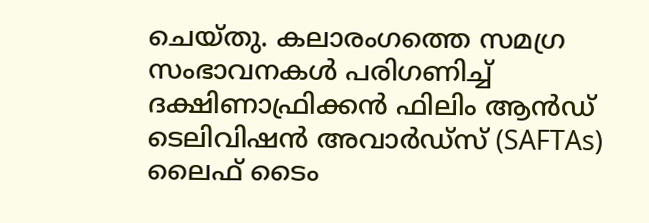ചെയ്തു. കലാരംഗത്തെ സമഗ്ര സംഭാവനകൾ പരിഗണിച്ച് ദക്ഷിണാഫ്രിക്കൻ ഫിലിം ആൻഡ് ടെലിവിഷൻ അവാർഡ്സ് (SAFTAs) ലൈഫ് ടൈം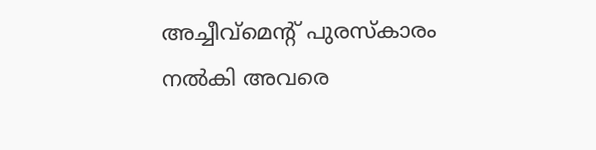അച്ചീവ്മെന്റ് പുരസ്കാരം നൽകി അവരെ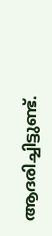ആദരിച്ചിട്ടുണ്ട്.